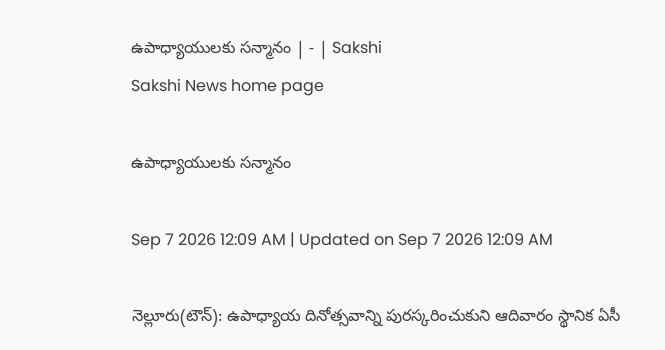ఉపాధ్యాయులకు సన్మానం | - | Sakshi
Sakshi News home page

ఉపాధ్యాయులకు సన్మానం

Sep 7 2026 12:09 AM | Updated on Sep 7 2026 12:09 AM

నెల్లూరు(టౌన్‌): ఉపాధ్యాయ దినోత్సవాన్ని పురస్కరించుకుని ఆదివారం స్థానిక ఏసీ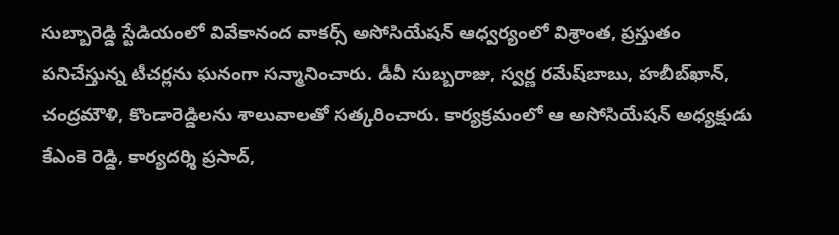సుబ్బారెడ్డి స్టేడియంలో వివేకానంద వాకర్స్‌ అసోసియేషన్‌ ఆధ్వర్యంలో విశ్రాంత, ప్రస్తుతం పనిచేస్తున్న టీచర్లను ఘనంగా సన్మానించారు. డీవీ సుబ్బరాజు, స్వర్ణ రమేష్‌బాబు, హబీబ్‌ఖాన్‌, చంద్రమౌళి, కొండారెడ్డిలను శాలువాలతో సత్కరించారు. కార్యక్రమంలో ఆ అసోసియేషన్‌ అధ్యక్షుడు కేఎంకె రెడ్డి, కార్యదర్శి ప్రసాద్‌,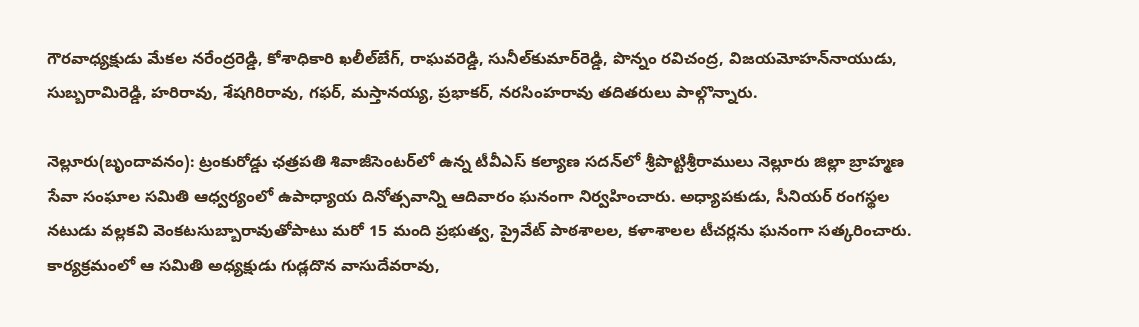గౌరవాధ్యక్షుడు మేకల నరేంద్రరెడ్డి, కోశాధికారి ఖలీల్‌బేగ్‌, రాఘవరెడ్డి, సునీల్‌కుమార్‌రెడ్డి, పొన్నం రవిచంద్ర, విజయమోహన్‌నాయుడు, సుబ్బరామిరెడ్డి, హరిరావు, శేషగిరిరావు, గఫర్‌, మస్తానయ్య, ప్రభాకర్‌, నరసింహరావు తదితరులు పాల్గొన్నారు.

నెల్లూరు(బృందావనం): ట్రంకురోడ్డు ఛత్రపతి శివాజీసెంటర్‌లో ఉన్న టీవీఎస్‌ కల్యాణ సదన్‌లో శ్రీపొట్టిశ్రీరాములు నెల్లూరు జిల్లా బ్రాహ్మణ సేవా సంఘాల సమితి ఆధ్వర్యంలో ఉపాధ్యాయ దినోత్సవాన్ని ఆదివారం ఘనంగా నిర్వహించారు. అధ్యాపకుడు, సీనియర్‌ రంగస్థల నటుడు వల్లకవి వెంకటసుబ్బారావుతోపాటు మరో 15 మంది ప్రభుత్వ, ప్రైవేట్‌ పాఠశాలల, కళాశాలల టీచర్లను ఘనంగా సత్కరించారు. కార్యక్రమంలో ఆ సమితి అధ్యక్షుడు గుడ్లదొన వాసుదేవరావు,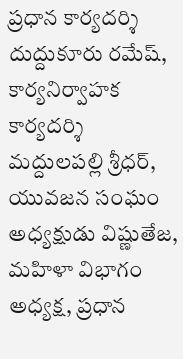ప్రధాన కార్యదర్శి దుద్దుకూరు రమేష్‌, కార్యనిర్వాహక కార్యదర్శి మద్దులపల్లి శ్రీధర్‌, యువజన సంఘం అధ్యక్షుడు విష్ణుతేజ, మహిళా విభాగం అధ్యక్ష, ప్రధాన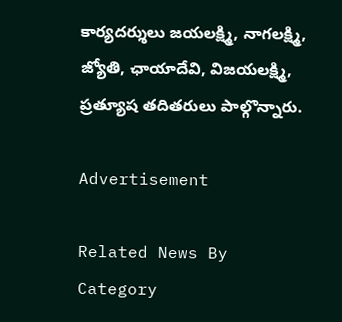కార్యదర్శులు జయలక్ష్మి, నాగలక్ష్మి, జ్యోతి, ఛాయాదేవి, విజయలక్ష్మి, ప్రత్యూష తదితరులు పాల్గొన్నారు.

Advertisement

Related News By Category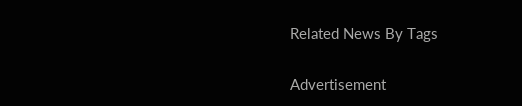Related News By Tags

Advertisement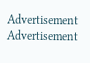Advertisement
Advertisement